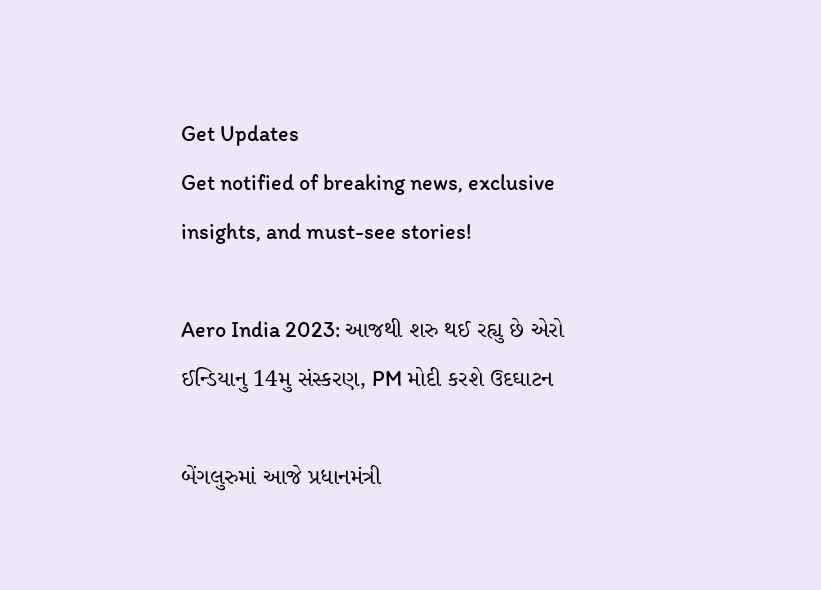Get Updates
Get notified of breaking news, exclusive insights, and must-see stories!

Aero India 2023: આજથી શરુ થઈ રહ્યુ છે એરો ઈન્ડિયાનુ 14મુ સંસ્કરણ, PM મોદી કરશે ઉદઘાટન

બેંગલુરુમાં આજે પ્રધાનમંત્રી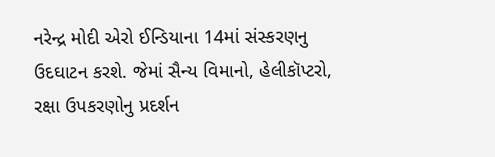નરેન્દ્ર મોદી એરો ઈન્ડિયાના 14માં સંસ્કરણનુ ઉદઘાટન કરશે. જેમાં સૈન્ય વિમાનો, હેલીકૉપ્ટરો, રક્ષા ઉપકરણોનુ પ્રદર્શન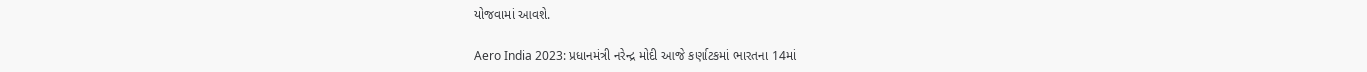યોજવામાં આવશે.

Aero India 2023: પ્રધાનમંત્રી નરેન્દ્ર મોદી આજે કર્ણાટકમાં ભારતના 14માં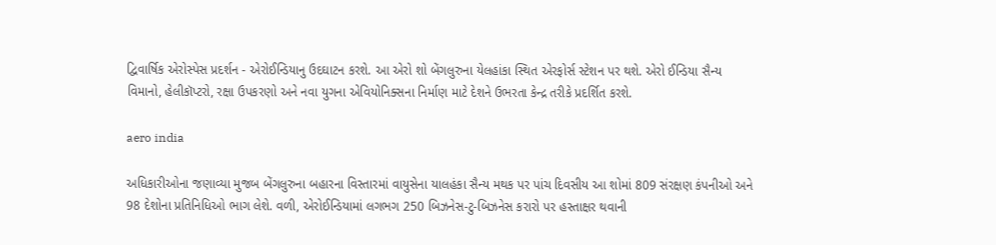દ્વિવાર્ષિક એરોસ્પેસ પ્રદર્શન - એરોઈન્ડિયાનુ ઉદઘાટન કરશે. આ એરો શો બેંગલુરુના યેલહાંકા સ્થિત એરફોર્સ સ્ટેશન પર થશે. એરો ઈન્ડિયા સૈન્ય વિમાનો, હેલીકૉપ્ટરો, રક્ષા ઉપકરણો અને નવા યુગના એવિયોનિક્સના નિર્માણ માટે દેશને ઉભરતા કેન્દ્ર તરીકે પ્રદર્શિત કરશે.

aero india

અધિકારીઓના જણાવ્યા મુજબ બેંગલુરુના બહારના વિસ્તારમાં વાયુસેના યાલહંકા સૈન્ય મથક પર પાંચ દિવસીય આ શોમાં 809 સંરક્ષણ કંપનીઓ અને 98 દેશોના પ્રતિનિધિઓ ભાગ લેશે. વળી, એરોઈન્ડિયામાં લગભગ 250 બિઝનેસ-ટુ-બિઝનેસ કરારો પર હસ્તાક્ષર થવાની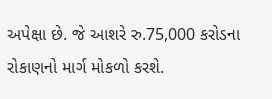અપેક્ષા છે. જે આશરે રુ.75,000 કરોડના રોકાણનો માર્ગ મોકળો કરશે.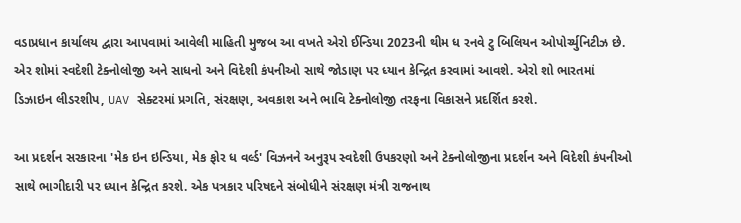વડાપ્રધાન કાર્યાલય દ્વારા આપવામાં આવેલી માહિતી મુજબ આ વખતે એરો ઈન્ડિયા 2023ની થીમ ધ રનવે ટુ બિલિયન ઓપોર્ચ્યુનિટીઝ છે. એર શોમાં સ્વદેશી ટેક્નોલોજી અને સાધનો અને વિદેશી કંપનીઓ સાથે જોડાણ પર ધ્યાન કેન્દ્રિત કરવામાં આવશે. એરો શો ભારતમાં ડિઝાઇન લીડરશીપ, UAV સેક્ટરમાં પ્રગતિ, સંરક્ષણ, અવકાશ અને ભાવિ ટેક્નોલોજી તરફના વિકાસને પ્રદર્શિત કરશે.

આ પ્રદર્શન સરકારના 'મેક ઇન ઇન્ડિયા, મેક ફોર ધ વર્લ્ડ' વિઝનને અનુરૂપ સ્વદેશી ઉપકરણો અને ટેક્નોલોજીના પ્રદર્શન અને વિદેશી કંપનીઓ સાથે ભાગીદારી પર ધ્યાન કેન્દ્રિત કરશે. એક પત્રકાર પરિષદને સંબોધીને સંરક્ષણ મંત્રી રાજનાથ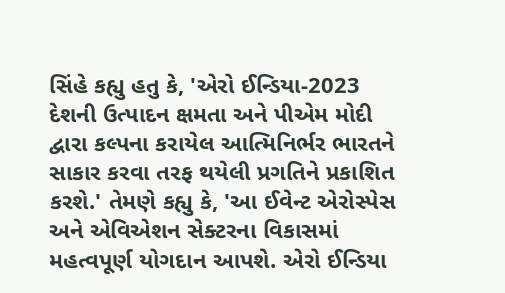સિંહે કહ્યુ હતુ કે, 'એરો ઈન્ડિયા-2023 દેશની ઉત્પાદન ક્ષમતા અને પીએમ મોદી દ્વારા કલ્પના કરાયેલ આત્મિનિર્ભર ભારતને સાકાર કરવા તરફ થયેલી પ્રગતિને પ્રકાશિત કરશે.' તેમણે કહ્યુ કે, 'આ ઈવેન્ટ એરોસ્પેસ અને એવિએશન સેક્ટરના વિકાસમાં મહત્વપૂર્ણ યોગદાન આપશે. એરો ઈન્ડિયા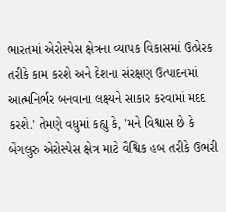ભારતમાં એરોસ્પેસ ક્ષેત્રના વ્યાપક વિકાસમાં ઉત્પ્રેરક તરીકે કામ કરશે અને દેશના સંરક્ષણ ઉત્પાદનમાં આત્મનિર્ભર બનવાના લક્ષ્યને સાકાર કરવામાં મદદ કરશે.' તેમણે વધુમાં કહ્યુ કે, 'મને વિશ્વાસ છે કે બેંગલુરુ એરોસ્પેસ ક્ષેત્ર માટે વૈશ્વિક હબ તરીકે ઉભરી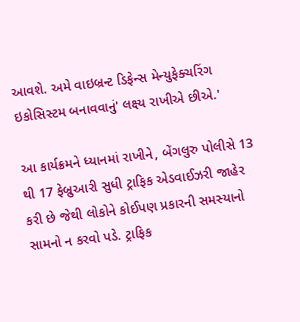આવશે. અમે વાઇબ્રન્ટ ડિફેન્સ મેન્યુફેક્ચરિંગ ઇકોસિસ્ટમ બનાવવાનું' લક્ષ્ય રાખીએ છીએ.'

આ કાર્યક્રમને ધ્યાનમાં રાખીને, બેંગલુરુ પોલીસે 13 થી 17 ફેબ્રુઆરી સુધી ટ્રાફિક એડવાઈઝરી જાહેર કરી છે જેથી લોકોને કોઈપણ પ્રકારની સમસ્યાનો સામનો ન કરવો પડે. ટ્રાફિક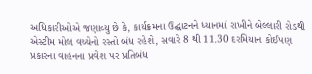અધિકારીઓએ જણાવ્યુ છે કે, કાર્યક્રમના ઉદ્ઘાટનને ધ્યાનમાં રાખીને બેલ્લારી રોડથી એસ્ટીમ મોલ વચ્ચેનો રસ્તો બંધ રહેશે, સવારે 8 થી 11.30 દરમિયાન કોઈપણ પ્રકારના વાહનના પ્રવેશ પર પ્રતિબંધ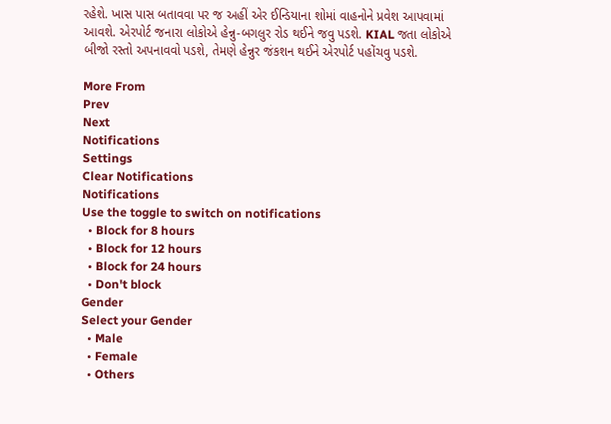રહેશે. ખાસ પાસ બતાવવા પર જ અહીં એર ઈન્ડિયાના શોમાં વાહનોને પ્રવેશ આપવામાં આવશે. એરપોર્ટ જનારા લોકોએ હેન્નુ-બગલુર રોડ થઈને જવુ પડશે. KIAL જતા લોકોએ બીજો રસ્તો અપનાવવો પડશે, તેમણે હેન્નુર જંકશન થઈને એરપોર્ટ પહોંચવુ પડશે.

More From
Prev
Next
Notifications
Settings
Clear Notifications
Notifications
Use the toggle to switch on notifications
  • Block for 8 hours
  • Block for 12 hours
  • Block for 24 hours
  • Don't block
Gender
Select your Gender
  • Male
  • Female
  • Others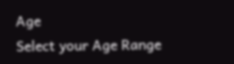Age
Select your Age Range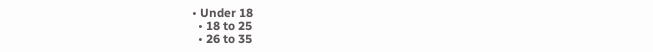• Under 18
  • 18 to 25
  • 26 to 35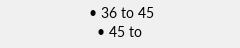• 36 to 45
  • 45 to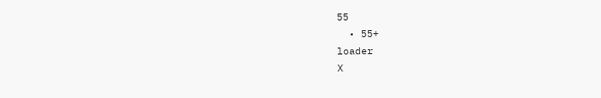55
  • 55+
loader
X